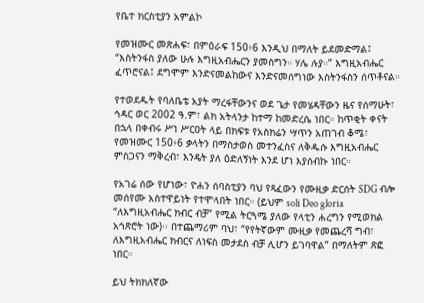የቤተ ክርስቲያን አምልኮ

የመዝሙር መጽሐፍ፣ በምዕራፍ 150፥6 እንዲህ በማለት ይደመድማል፤ “እስትንፋስ ያለው ሁሉ እግዚአብሔርን ያመስግን። ሃሌ ሉያ።” እግዚአብሔር ፈጥሮናል፤ ደግሞም እንድናመልከውና እንድናመሰግነው እስትንፋስን ሰጥቶናል።

የተወደዱት የባለቤቴ አያት ማረፋቸውንና ወደ ጌታ የመሄዳቸውን ዜና የሰማሁት፣ ኅዳር ወር 2002 ዓ.ም፣ ልክ አትላንታ ከተማ ከመድረሴ ነበር። ከጥቂት ቀናት በኋላ በቀብሩ ሥነ ሥርዐት ላይ በክፍቱ የአስክሬን ሣጥን አጠገብ ቆሜ፣ የመዝሙር 150፥6 ቃላትን በማስታወስ መተንፈስና ለቅዱሱ እግዚአብሔር ምስጋናን ማቅረብ፣ እንዴት ያለ ዕድለኝነት እንደ ሆነ እያሰብኩ ነበር።

የአገሬ ሰው የሆነው፣ ዮሐን ሰባስቲያን ባህ የጻፈውን የሙዚቃ ድርሰት SDG ብሎ መሰየሙ አስተዋይነት የተሞላበት ነበር። (ይህም soli Deo gloria “ለእግዚአብሔር ክብር ብቻ” የሚል ትርጓሜ ያለው የላቲን ሐረግን የሚወክል አኅጽሮት ነው)፡፡ በተጨማሪም ባህ፣ “የየትኛውም ሙዚቃ የመጨረሻ ግብ፣ ለእግዚአብሔር ክብርና ለነፍስ መታደስ ብቻ ሊሆን ይገባዋል” በማለትም ጽፎ ነበር።

ይህ ትክክለኛው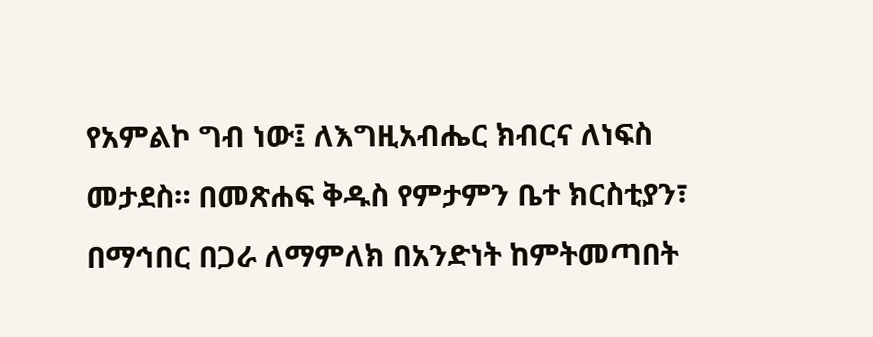የአምልኮ ግብ ነው፤ ለእግዚአብሔር ክብርና ለነፍስ መታደስ። በመጽሐፍ ቅዱስ የምታምን ቤተ ክርስቲያን፣ በማኅበር በጋራ ለማምለክ በአንድነት ከምትመጣበት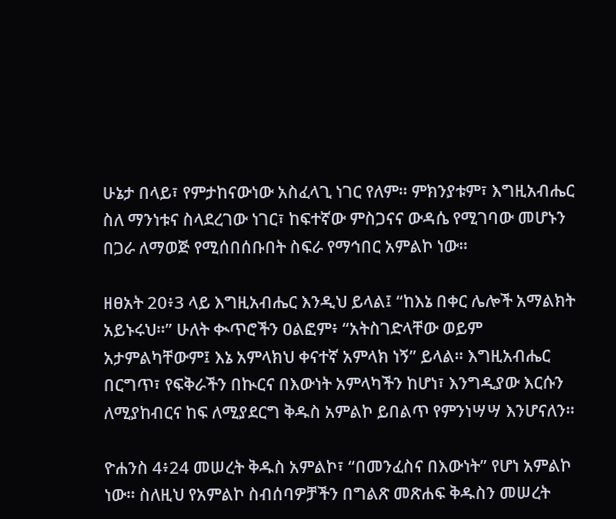ሁኔታ በላይ፣ የምታከናውነው አስፈላጊ ነገር የለም። ምክንያቱም፣ እግዚአብሔር ስለ ማንነቱና ስላደረገው ነገር፣ ከፍተኛው ምስጋናና ውዳሴ የሚገባው መሆኑን በጋራ ለማወጅ የሚሰበሰቡበት ስፍራ የማኅበር አምልኮ ነው።

ዘፀአት 20፥3 ላይ እግዚአብሔር እንዲህ ይላል፤ “ከእኔ በቀር ሌሎች አማልክት አይኑሩህ።” ሁለት ቊጥሮችን ዐልፎም፥ “አትስገድላቸው ወይም አታምልካቸውም፤ እኔ አምላክህ ቀናተኛ አምላክ ነኝ” ይላል። እግዚአብሔር በርግጥ፣ የፍቅራችን በኲርና በእውነት አምላካችን ከሆነ፣ እንግዲያው እርሱን ለሚያከብርና ከፍ ለሚያደርግ ቅዱስ አምልኮ ይበልጥ የምንነሣሣ እንሆናለን።

ዮሐንስ 4፥24 መሠረት ቅዱስ አምልኮ፣ “በመንፈስና በእውነት” የሆነ አምልኮ ነው። ስለዚህ የአምልኮ ስብሰባዎቻችን በግልጽ መጽሐፍ ቅዱስን መሠረት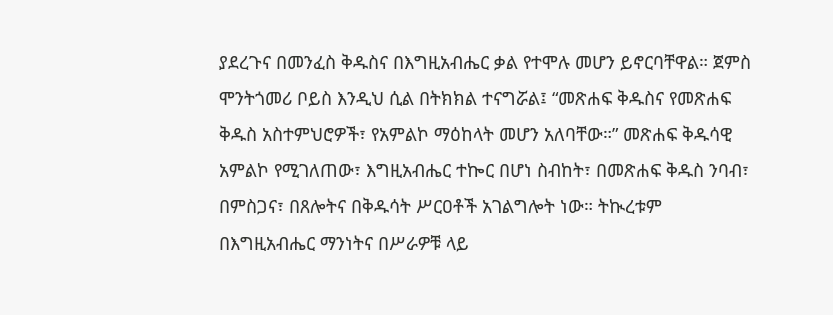ያደረጉና በመንፈስ ቅዱስና በእግዚአብሔር ቃል የተሞሉ መሆን ይኖርባቸዋል። ጀምስ ሞንትጎመሪ ቦይስ እንዲህ ሲል በትክክል ተናግሯል፤ “መጽሐፍ ቅዱስና የመጽሐፍ ቅዱስ አስተምህሮዎች፣ የአምልኮ ማዕከላት መሆን አለባቸው።” መጽሐፍ ቅዱሳዊ አምልኮ የሚገለጠው፣ እግዚአብሔር ተኰር በሆነ ስብከት፣ በመጽሐፍ ቅዱስ ንባብ፣ በምስጋና፣ በጸሎትና በቅዱሳት ሥርዐቶች አገልግሎት ነው። ትኲረቱም በእግዚአብሔር ማንነትና በሥራዎቹ ላይ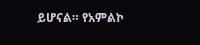ይሆናል። የአምልኮ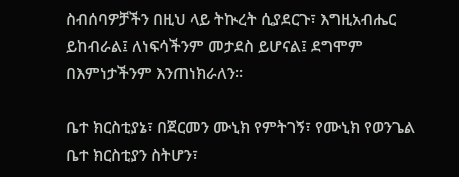ስብሰባዎቻችን በዚህ ላይ ትኲረት ሲያደርጉ፣ እግዚአብሔር ይከብራል፤ ለነፍሳችንም መታደስ ይሆናል፤ ደግሞም በእምነታችንም እንጠነክራለን።

ቤተ ክርስቲያኔ፣ በጀርመን ሙኒክ የምትገኝ፣ የሙኒክ የወንጌል ቤተ ክርስቲያን ስትሆን፣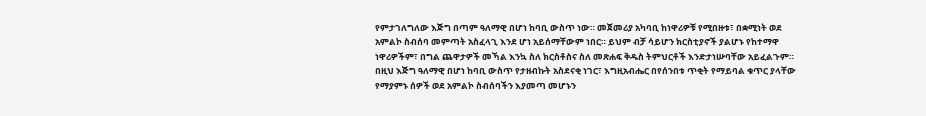የምታገለግለው እጅግ በጣም ዓለማዊ በሆነ ከባቢ ውስጥ ነው። መጀመሪያ አካባቢ ከነዋሪዎቹ የሚበዙቱ፣ በቋሚነት ወደ አምልኮ ስብሰባ መምጣት አስፈላጊ እንደ ሆነ አይሰማቸውም ነበር። ይህም ብቻ ሳይሆን ክርስቲያኖች ያልሆኑ የከተማዋ ነዋሪዎችም፣ በግል ጨዋታዎች መኻል እንኳ ስለ ክርስቶስና ስለ መጽሐፍ ቅዱስ ትምህርቶች እንድታነሡባቸው አይፈልጉም። በዚህ እጅግ ዓለማዊ በሆነ ከባቢ ውስጥ የታዘብኩት አስደናቂ ነገር፣ እግዚአብሔር በየሰንበቱ ጥቂት የማይባል ቁጥር ያላቸው የማያምኑ ሰዎች ወደ አምልኮ ስብሰባችን እያመጣ መሆኑን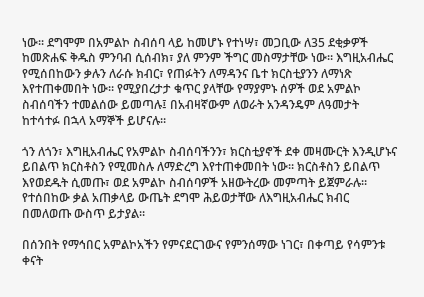ነው፡፡ ደግሞም በአምልኮ ስብሰባ ላይ ከመሆኑ የተነሣ፣ መጋቢው ለ35 ደቂቃዎች ከመጽሐፍ ቅዱስ ምንባብ ሲሰብክ፣ ያለ ምንም ችግር መስማታቸው ነው። እግዚአብሔር የሚሰበከውን ቃሉን ለራሱ ክብር፣ የጠፉትን ለማዳንና ቤተ ክርስቲያንን ለማነጽ እየተጠቀመበት ነው። የሚያበረታታ ቁጥር ያላቸው የማያምኑ ሰዎች ወደ አምልኮ ስብሰባችን ተመልሰው ይመጣሉ፤ በአብዛኛውም ለወራት አንዳንዴም ለዓመታት ከተሳተፉ በኋላ አማኞች ይሆናሉ።

ጎን ለጎን፣ እግዚአብሔር የአምልኮ ስብሰባችንን፣ ክርስቲያኖች ደቀ መዛሙርት እንዲሆኑና ይበልጥ ክርስቶስን የሚመስሉ ለማድረግ እየተጠቀመበት ነው። ክርስቶስን ይበልጥ እየወደዱት ሲመጡ፣ ወደ አምልኮ ስብሰባዎች አዘውትረው መምጣት ይጀምራሉ። የተሰበከው ቃል አጠቃላይ ውጤት ደግሞ ሕይወታቸው ለእግዚአብሔር ክብር በመለወጡ ውስጥ ይታያል።

በሰንበት የማኅበር አምልኮአችን የምናደርገውና የምንሰማው ነገር፣ በቀጣይ የሳምንቱ ቀናት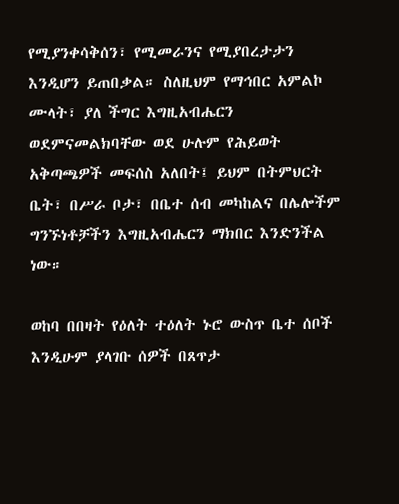የሚያንቀሳቅሰን፣ የሚመራንና የሚያበረታታን እንዲሆን ይጠበቃል። ስለዚህም የማኅበር አምልኮ ሙላት፣ ያለ ችግር እግዚአብሔርን ወደምናመልክባቸው ወደ ሁሉም የሕይወት አቅጣጫዎች መፍሰስ አለበት፤ ይህም በትምህርት ቤት፣ በሥራ ቦታ፣ በቤተ ሰብ መካከልና በሌሎችም ግንኙነቶቻችን እግዚአብሔርን ማክበር እንድንችል ነው።

ወከባ በበዛት የዕለት ተዕለት ኑሮ ውስጥ ቤተ ሰቦች እንዲሁም ያላገቡ ሰዎች በጸጥታ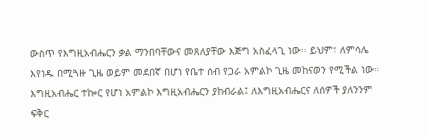ውስጥ የእግዚአብሔርን ቃል ማንበባቸውና መጸለያቸው እጅግ አስፈላጊ ነው፡፡ ይህም፣ ለምሳሌ እየነዱ በሚጓዙ ጊዜ ወይም መደበኛ በሆነ የቤተ ሰብ የጋራ አምልኮ ጊዜ መከናወን የሚችል ነው። እግዚአብሔር ተኰር የሆነ አምልኮ እግዚአብሔርን ያከብራል፤ ለእግዚአብሔርና ለሰዎች ያለንንም ፍቅር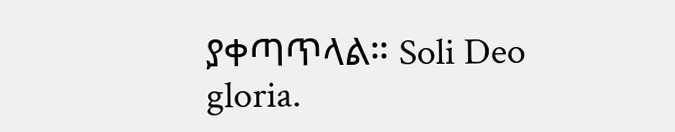ያቀጣጥላል። Soli Deo gloria.